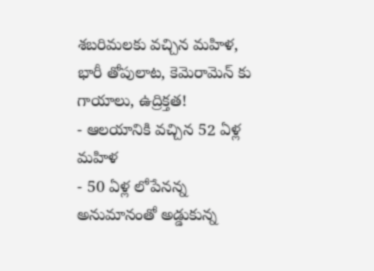శబరిమలకు వచ్చిన మహిళ, భారీ తోపులాట, కెమెరామెన్ కు గాయాలు, ఉద్రిక్తత!
- ఆలయానికి వచ్చిన 52 ఏళ్ల మహిళ
- 50 ఏళ్ల లోపేనన్న అనుమానంతో అడ్డుకున్న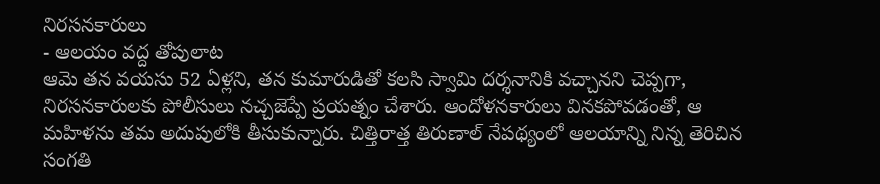నిరసనకారులు
- ఆలయం వద్ద తోపులాట
ఆమె తన వయసు 52 ఏళ్లని, తన కుమారుడితో కలసి స్వామి దర్శనానికి వచ్చానని చెప్పగా, నిరసనకారులకు పోలీసులు నచ్చజెప్పే ప్రయత్నం చేశారు. ఆందోళనకారులు వినకపోవడంతో, ఆ మహిళను తమ అదుపులోకి తీసుకున్నారు. చిత్తిరాత్త తిరుణాల్ నేపథ్యంలో ఆలయాన్ని నిన్న తెరిచిన సంగతి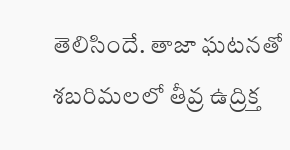తెలిసిందే. తాజా ఘటనతో శబరిమలలో తీవ్ర ఉద్రిక్త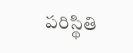పరిస్థితి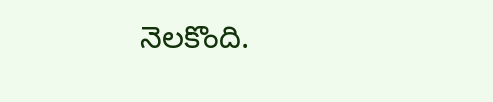నెలకొంది.